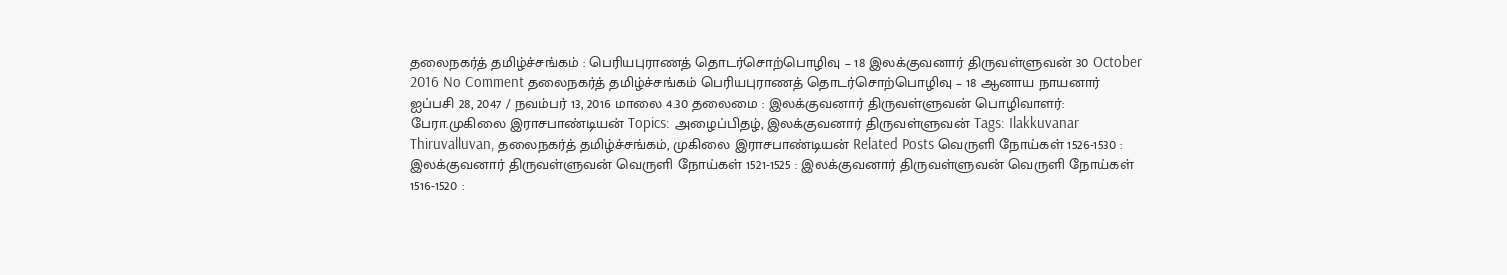தலைநகர்த் தமிழ்ச்சங்கம் : பெரியபுராணத் தொடர்சொற்பொழிவு – 18 இலக்குவனார் திருவள்ளுவன் 30 October 2016 No Comment தலைநகர்த் தமிழ்ச்சங்கம் பெரியபுராணத் தொடர்சொற்பொழிவு – 18 ஆனாய நாயனார் ஐப்பசி 28, 2047 / நவம்பர் 13, 2016 மாலை 4.30 தலைமை : இலக்குவனார் திருவள்ளுவன் பொழிவாளர்: பேரா.முகிலை இராசபாண்டியன் Topics: அழைப்பிதழ், இலக்குவனார் திருவள்ளுவன் Tags: Ilakkuvanar Thiruvalluvan, தலைநகர்த் தமிழ்ச்சங்கம், முகிலை இராசபாண்டியன் Related Posts வெருளி நோய்கள் 1526-1530 : இலக்குவனார் திருவள்ளுவன் வெருளி நோய்கள் 1521-1525 : இலக்குவனார் திருவள்ளுவன் வெருளி நோய்கள் 1516-1520 :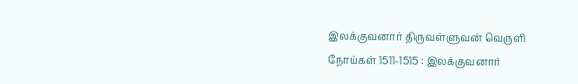இலக்குவனார் திருவள்ளுவன் வெருளி நோய்கள் 1511-1515 : இலக்குவனார்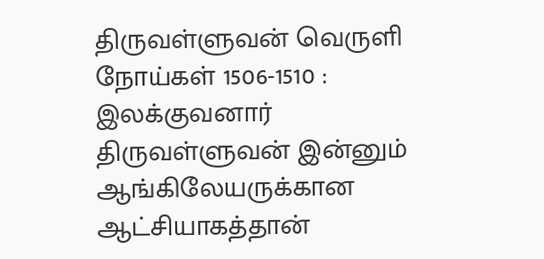திருவள்ளுவன் வெருளி நோய்கள் 1506-1510 : இலக்குவனார் திருவள்ளுவன் இன்னும் ஆங்கிலேயருக்கான ஆட்சியாகத்தான்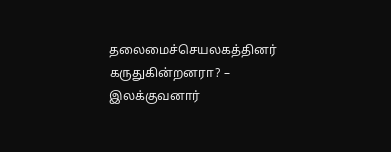தலைமைச்செயலகத்தினர் கருதுகின்றனரா? – இலக்குவனார்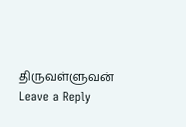திருவள்ளுவன்
Leave a Reply